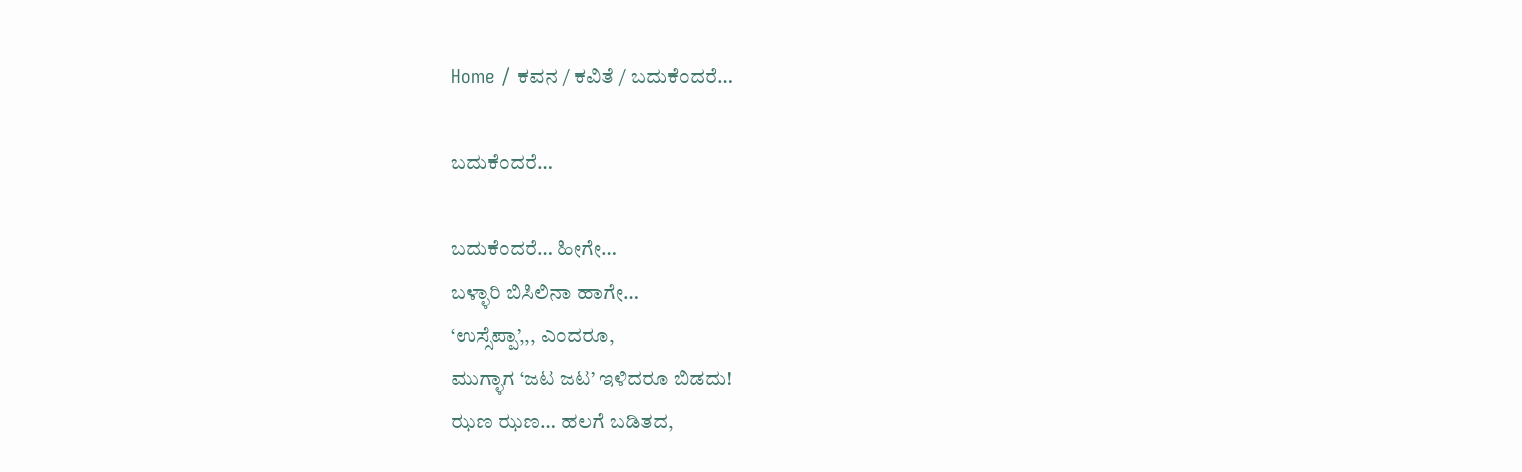Home / ಕವನ / ಕವಿತೆ / ಬದುಕೆಂದರೆ…

ಬದುಕೆಂದರೆ…

ಬದುಕೆಂದರೆ… ಹೀಗೇ…
ಬಳ್ಳಾರಿ ಬಿಸಿಲಿನಾ ಹಾಗೇ…
‘ಉಸ್ಸೆಪ್ಪಾ’,,, ಎಂದರೂ,
ಮುಗ್ಳಾಗ ‘ಜಟ ಜಟ’ ಇಳಿದರೂ ಬಿಡದು!
ಝಣ ಝಣ… ಹಲಗೆ ಬಡಿತದ,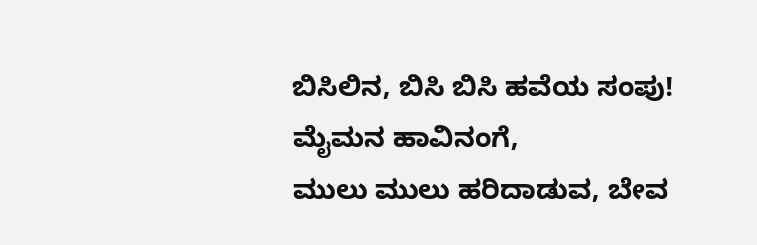ಬಿಸಿಲಿನ, ಬಿಸಿ ಬಿಸಿ ಹವೆಯ ಸಂಪು!
ಮೈಮನ ಹಾವಿನಂಗೆ,
ಮುಲು ಮುಲು ಹರಿದಾಡುವ, ಬೇವ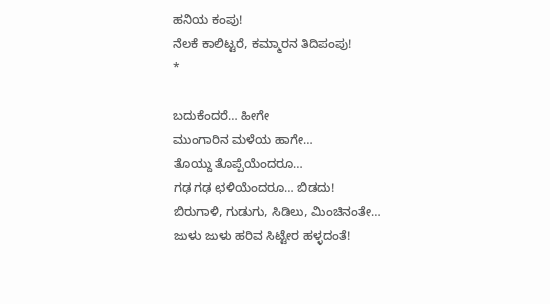ಹನಿಯ ಕಂಪು!
ನೆಲಕೆ ಕಾಲಿಟ್ಟರೆ, ಕಮ್ಮಾರನ ತಿದಿಪಂಪು!
*

ಬದುಕೆಂದರೆ… ಹೀಗೇ
ಮುಂಗಾರಿನ ಮಳೆಯ ಹಾಗೇ…
ತೊಯ್ದು ತೊಪ್ಪೆಯೆಂದರೂ…
ಗಢ ಗಢ ಛಳಿಯೆಂದರೂ… ಬಿಡದು!
ಬಿರುಗಾಳಿ, ಗುಡುಗು, ಸಿಡಿಲು, ಮಿಂಚಿನಂತೇ…
ಜುಳು ಜುಳು ಹರಿವ ಸಿಟ್ಟೇರ ಹಳ್ಳದಂತೆ!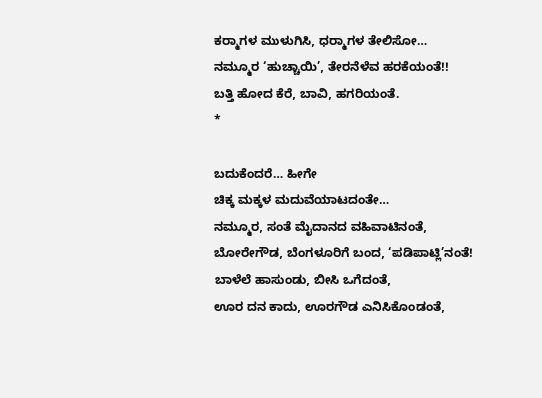ಕರ್‍ಮಾಗಳ ಮುಳುಗಿಸಿ, ಧರ್‍ಮಾಗಳ ತೇಲಿಸೋ…
ನಮ್ಮೂರ ‘ಹುಚ್ಚಾಯಿ’, ತೇರನೆಳೆವ ಹರಕೆಯಂತೆ!!
ಬತ್ತಿ ಹೋದ ಕೆರೆ, ಬಾವಿ, ಹಗರಿಯಂತೆ.
*

ಬದುಕೆಂದರೆ… ಹೀಗೇ
ಚಿಕ್ಕ ಮಕ್ಕಳ ಮದುವೆಯಾಟದಂತೇ…
ನಮ್ಮೂರ, ಸಂತೆ ಮೈದಾನದ ವಹಿವಾಟಿನಂತೆ,
ಬೋರೇಗೌಡ, ಬೆಂಗಳೂರಿಗೆ ಬಂದ, ‘ಪಡಿಪಾಟ್ಲಿ’ನಂತೆ!
ಬಾಳೆಲೆ ಹಾಸುಂಡು, ಬೀಸಿ ಒಗೆದಂತೆ,
ಊರ ದನ ಕಾದು, ಊರಗೌಡ ಎನಿಸಿಕೊಂಡಂತೆ,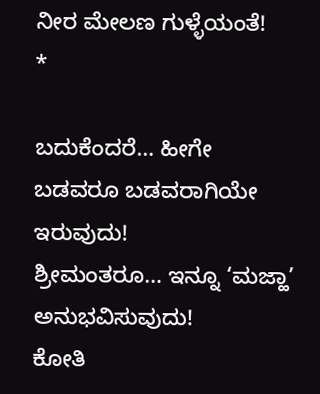ನೀರ ಮೇಲಣ ಗುಳ್ಳೆಯಂತೆ!
*

ಬದುಕೆಂದರೆ… ಹೀಗೇ
ಬಡವರೂ ಬಡವರಾಗಿಯೇ ಇರುವುದು!
ಶ್ರೀಮಂತರೂ… ಇನ್ನೂ ‘ಮಜ್ಹಾ’ ಅನುಭವಿಸುವುದು!
ಕೋತಿ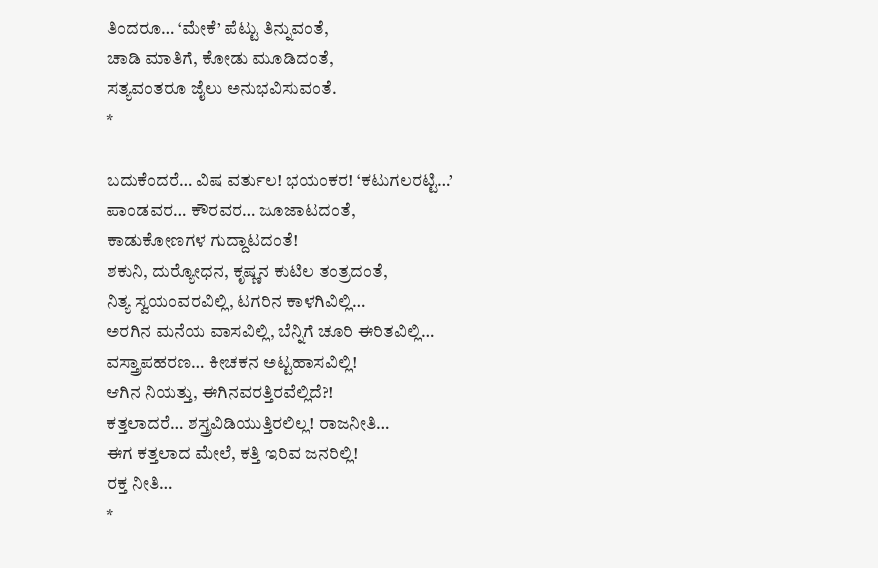ತಿಂದರೂ… ‘ಮೇಕೆ’ ಪೆಟ್ಟು ತಿನ್ನುವಂತೆ,
ಚಾಡಿ ಮಾತಿಗೆ, ಕೋಡು ಮೂಡಿದಂತೆ,
ಸತ್ಯವಂತರೂ ಜೈಲು ಅನುಭವಿಸುವಂತೆ.
*

ಬದುಕೆಂದರೆ… ವಿಷ ವರ್ತುಲ! ಭಯಂಕರ! ‘ಕಟುಗಲರಟ್ಟಿ…’
ಪಾಂಡವರ… ಕೌರವರ… ಜೂಜಾಟದಂತೆ,
ಕಾಡುಕೋಣಗಳ ಗುದ್ದಾಟದಂತೆ!
ಶಕುನಿ, ದುರ್‍ಯೋಧನ, ಕೃಷ್ಣನ ಕುಟಿಲ ತಂತ್ರದಂತೆ,
ನಿತ್ಯ ಸ್ವಯಂವರವಿಲ್ಲಿ, ಟಗರಿನ ಕಾಳಗಿವಿಲ್ಲಿ…
ಅರಗಿನ ಮನೆಯ ವಾಸವಿಲ್ಲಿ, ಬೆನ್ನಿಗೆ ಚೂರಿ ಈರಿತವಿಲ್ಲಿ…
ವಸ್ತ್ರಾಪಹರಣ… ಕೀಚಕನ ಅಟ್ಟಹಾಸವಿಲ್ಲಿ!
ಆಗಿನ ನಿಯತ್ತು, ಈಗಿನವರತ್ತಿರವೆಲ್ಲಿದೆ?!
ಕತ್ತಲಾದರೆ… ಶಸ್ತ್ರವಿಡಿಯುತ್ತಿರಲಿಲ್ಲ! ರಾಜನೀತಿ…
ಈಗ ಕತ್ತಲಾದ ಮೇಲೆ, ಕತ್ತಿ ಇರಿವ ಜನರಿಲ್ಲಿ!
ರಕ್ತ ನೀತಿ…
*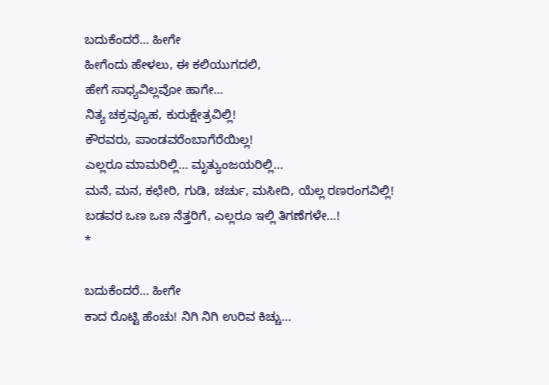ಬದುಕೆಂದರೆ… ಹೀಗೇ
ಹೀಗೆಂದು ಹೇಳಲು, ಈ ಕಲಿಯುಗದಲಿ,
ಹೇಗೆ ಸಾಧ್ಯವಿಲ್ಲವೋ ಹಾಗೇ…
ನಿತ್ಯ ಚಕ್ರವ್ಯೂಹ, ಕುರುಕ್ಷೇತ್ರವಿಲ್ಲಿ!
ಕೌರವರು, ಪಾಂಡವರೆಂಬಾಗೆರೆಯಿಲ್ಲ!
ಎಲ್ಲರೂ ಮಾಮರಿಲ್ಲಿ… ಮೃತ್ಯುಂಜಯರಿಲ್ಲಿ…
ಮನೆ, ಮನ, ಕಛೇರಿ, ಗುಡಿ, ಚರ್ಚು, ಮಸೀದಿ, ಯೆಲ್ಲ ರಣರಂಗವಿಲ್ಲಿ!
ಬಡವರ ಒಣ ಒಣ ನೆತ್ತರಿಗೆ, ಎಲ್ಲರೂ ಇಲ್ಲಿ ತಿಗಣೆಗಳೇ…!
*

ಬದುಕೆಂದರೆ… ಹೀಗೇ
ಕಾದ ರೊಟ್ಟಿ ಹೆಂಚು! ನಿಗಿ ನಿಗಿ ಉರಿವ ಕಿಚ್ಚು…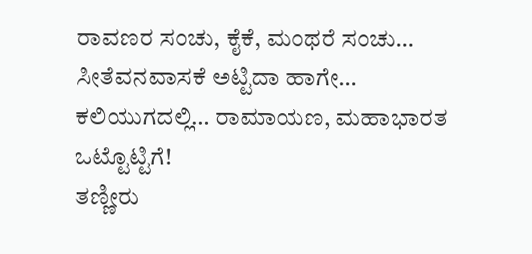ರಾವಣರ ಸಂಚು, ಕೈಕೆ, ಮಂಥರೆ ಸಂಚು…
ಸೀತೆವನವಾಸಕೆ ಅಟ್ಟಿದಾ ಹಾಗೇ…
ಕಲಿಯುಗದಲ್ಲಿ… ರಾಮಾಯಣ, ಮಹಾಭಾರತ ಒಟ್ಟೊಟ್ಟಿಗೆ!
ತಣ್ಣೀರು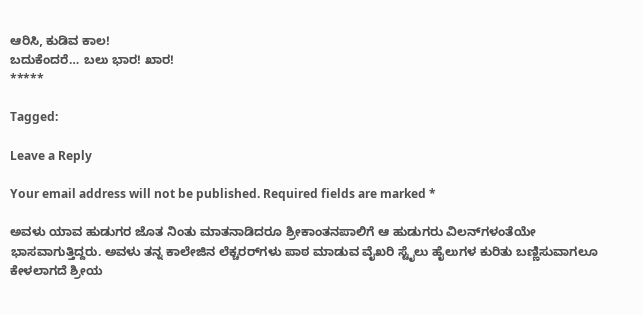ಆರಿಸಿ, ಕುಡಿವ ಕಾಲ!
ಬದುಕೆಂದರೆ… ಬಲು ಭಾರ! ಖಾರ!
*****

Tagged:

Leave a Reply

Your email address will not be published. Required fields are marked *

ಅವಳು ಯಾವ ಹುಡುಗರ ಜೊತ ನಿಂತು ಮಾತನಾಡಿದರೂ ಶ್ರೀಕಾಂತನಪಾಲಿಗೆ ಆ ಹುಡುಗರು ವಿಲನ್‌ಗಳಂತೆಯೇ ಭಾಸವಾಗುತ್ತಿದ್ದರು. ಅವಳು ತನ್ನ ಕಾಲೇಜಿನ ಲೆಕ್ಚರರ್‌ಗಳು ಪಾಠ ಮಾಡುವ ವೈಖರಿ ಸ್ಟೈಲು ಹೈಲುಗಳ ಕುರಿತು ಬಣ್ಣಿಸುವಾಗಲೂ ಕೇಳಲಾಗದೆ ಶ್ರೀಯ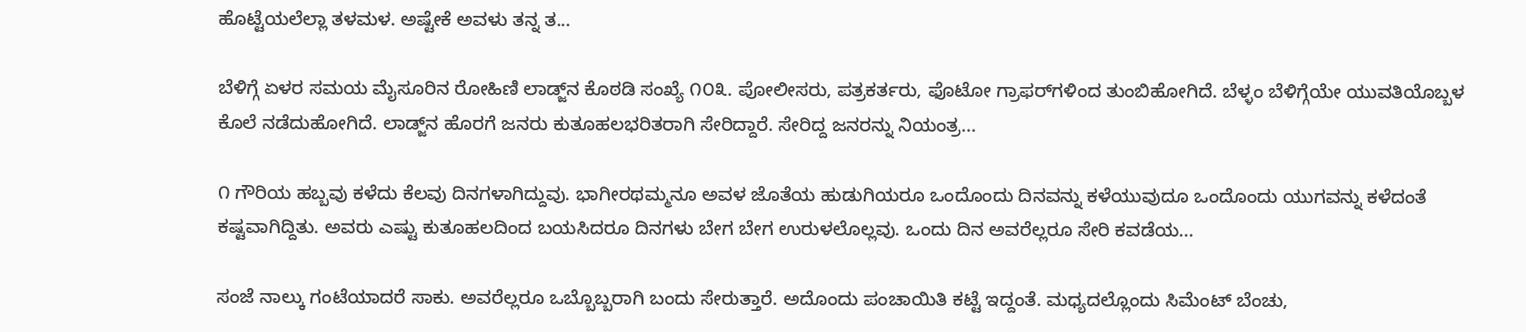ಹೊಟ್ಟೆಯಲೆಲ್ಲಾ ತಳಮಳ. ಅಷ್ಟೇಕೆ ಅವಳು ತನ್ನ ತ...

ಬೆಳಿಗ್ಗೆ ಏಳರ ಸಮಯ ಮೈಸೂರಿನ ರೋಹಿಣಿ ಲಾಡ್ಜ್‌ನ ಕೊಠಡಿ ಸಂಖ್ಯೆ ೧೦೩. ಪೋಲೀಸರು, ಪತ್ರಕರ್ತರು, ಫೊಟೋ ಗ್ರಾಫರ್‌ಗಳಿಂದ ತುಂಬಿಹೋಗಿದೆ. ಬೆಳ್ಳಂ ಬೆಳಿಗ್ಗೆಯೇ ಯುವತಿಯೊಬ್ಬಳ ಕೊಲೆ ನಡೆದುಹೋಗಿದೆ. ಲಾಡ್ಜ್‌ನ ಹೊರಗೆ ಜನರು ಕುತೂಹಲಭರಿತರಾಗಿ ಸೇರಿದ್ದಾರೆ. ಸೇರಿದ್ದ ಜನರನ್ನು ನಿಯಂತ್ರ...

೧ ಗೌರಿಯ ಹಬ್ಬವು ಕಳೆದು ಕೆಲವು ದಿನಗಳಾಗಿದ್ದುವು. ಭಾಗೀರಥಮ್ಮನೂ ಅವಳ ಜೊತೆಯ ಹುಡುಗಿಯರೂ ಒಂದೊಂದು ದಿನವನ್ನು ಕಳೆಯುವುದೂ ಒಂದೊಂದು ಯುಗವನ್ನು ಕಳೆದಂತೆ ಕಷ್ಟವಾಗಿದ್ದಿತು. ಅವರು ಎಷ್ಟು ಕುತೂಹಲದಿಂದ ಬಯಸಿದರೂ ದಿನಗಳು ಬೇಗ ಬೇಗ ಉರುಳಲೊಲ್ಲವು. ಒಂದು ದಿನ ಅವರೆಲ್ಲರೂ ಸೇರಿ ಕವಡೆಯ...

ಸಂಜೆ ನಾಲ್ಕು ಗಂಟೆಯಾದರೆ ಸಾಕು. ಅವರೆಲ್ಲರೂ ಒಬ್ಬೊಬ್ಬರಾಗಿ ಬಂದು ಸೇರುತ್ತಾರೆ. ಅದೊಂದು ಪಂಚಾಯಿತಿ ಕಟ್ಟೆ ಇದ್ದಂತೆ. ಮಧ್ಯದಲ್ಲೊಂದು ಸಿಮೆಂಟ್ ಬೆಂಚು,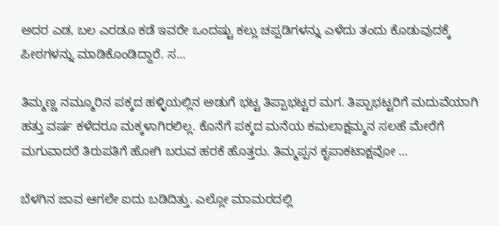ಅದರ ಎಡ, ಬಲ ಎರಡೂ ಕಡೆ ಇವರೇ ಒಂದಷ್ಟು ಕಲ್ಲು ಚಪ್ಪಡಿಗಳನ್ನು ಎಳೆದು ತಂದು ಕೊಡುವುದಕ್ಕೆ ಪೀಠಗಳನ್ನು ಮಾಡಿಕೊಂಡಿದ್ದಾರೆ. ಸ...

ತಿಮ್ಮಣ್ಣ ನಮ್ಮೂರಿನ ಪಕ್ಕದ ಹಳ್ಳಿಯಲ್ಲಿನ ಅಡುಗೆ ಭಟ್ಟ ತಿಪ್ಪಾಭಟ್ಟರ ಮಗ. ತಿಪ್ಪಾಭಟ್ಟರಿಗೆ ಮದುವೆಯಾಗಿ ಹತ್ತು ವರ್ಷ ಕಳೆದರೂ ಮಕ್ಕಳಾಗಿರಲಿಲ್ಲ. ಕೊನೆಗೆ ಪಕ್ಕದ ಮನೆಯ ಕಮಲಾಕ್ಷಮ್ಮನ ಸಲಹೆ ಮೇರೆಗೆ ಮಗುವಾದರೆ ತಿರುಪತಿಗೆ ಹೋಗಿ ಬರುವ ಹರಕೆ ಹೊತ್ತರು. ತಿಮ್ಮಪ್ಪನ ಕೃಪಾಕಟಾಕ್ಷವೋ ...

ಬೆಳಗಿನ ಜಾವ ಆಗಲೇ ಐದು ಬಡಿದಿತ್ತು. ಎಲ್ಲೋ ಮಾಮರದಲ್ಲಿ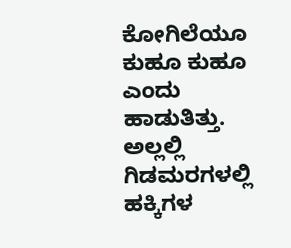ಕೋಗಿಲೆಯೂ ಕುಹೂ ಕುಹೂ ಎಂದು ಹಾಡುತಿತ್ತು. ಅಲ್ಲಲ್ಲಿ ಗಿಡಮರಗಳಲ್ಲಿ ಹಕ್ಕಿಗಳ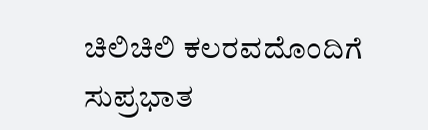ಚಿಲಿಚಿಲಿ ಕಲರವದೊಂದಿಗೆ ಸುಪ್ರಭಾತ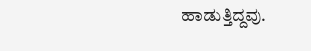ಹಾಡುತ್ತಿದ್ದವು.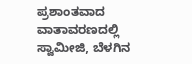ಪ್ರಶಾಂತವಾದ ವಾತಾವರಣದಲ್ಲಿ ಸ್ವಾಮೀಜಿ, ಬೆಳಗಿನ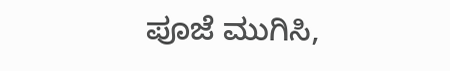ಪೂಜೆ ಮುಗಿಸಿ,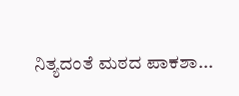ನಿತ್ಯದಂತೆ ಮಠದ ಪಾಕಶಾ...